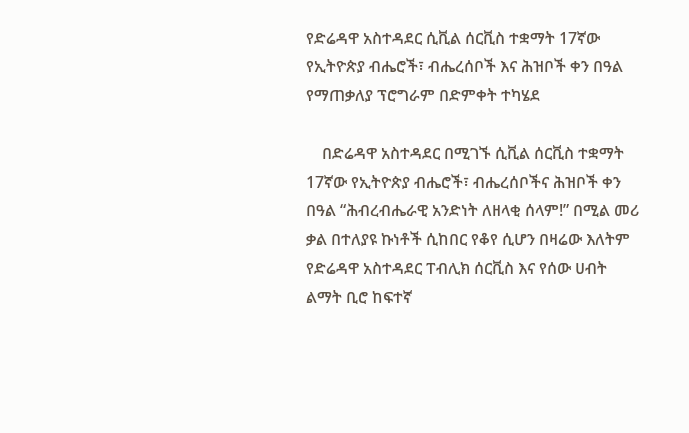የድሬዳዋ አስተዳደር ሲቪል ሰርቪስ ተቋማት 17ኛው የኢትዮጵያ ብሔሮች፣ ብሔረሰቦች እና ሕዝቦች ቀን በዓል የማጠቃለያ ፕሮግራም በድምቀት ተካሄደ

    በድሬዳዋ አስተዳደር በሚገኙ ሲቪል ሰርቪስ ተቋማት 17ኛው የኢትዮጵያ ብሔሮች፣ ብሔረሰቦችና ሕዝቦች ቀን በዓል “ሕብረብሔራዊ አንድነት ለዘላቂ ሰላም!” በሚል መሪ ቃል በተለያዩ ኩነቶች ሲከበር የቆየ ሲሆን በዛሬው እለትም የድሬዳዋ አስተዳደር ፐብሊክ ሰርቪስ እና የሰው ሀብት ልማት ቢሮ ከፍተኛ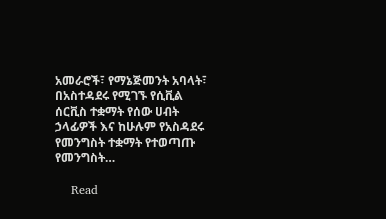አመራሮች፣ የማኔጅመንት አባላት፣ በአስተዳደሩ የሚገኙ የሲቪል ሰርቪስ ተቋማት የሰው ሀብት ኃላፊዎች እና ከሁሉም የአስዳደሩ የመንግስት ተቋማት የተወጣጡ የመንግስት…

    Read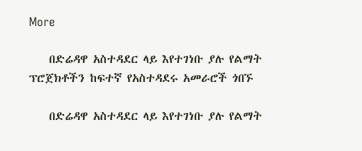More

    በድሬዳዋ አስተዳደር ላይ እየተገነቡ ያሉ የልማት ፕሮጀክቶችን ከፍተኛ የአስተዳደሩ አመራሮች ጎበኙ

    በድሬዳዋ አስተዳደር ላይ እየተገነቡ ያሉ የልማት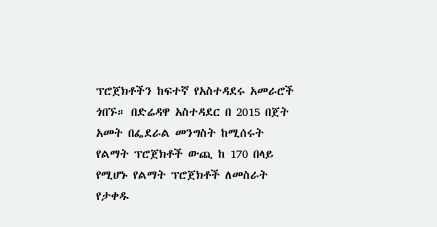ፕሮጀክቶችን ከፍተኛ የአስተዳደሩ አመራሮች ጎበኙ። በድሬዳዋ አስተዳደር በ 2015 በጀት አመት በፌደራል መንግስት ከሚሰሩት የልማት ፕሮጀክቶች ውጪ ከ 170 በላይ የሚሆኑ የልማት ፕሮጀክቶች ለመስራት የታቀዱ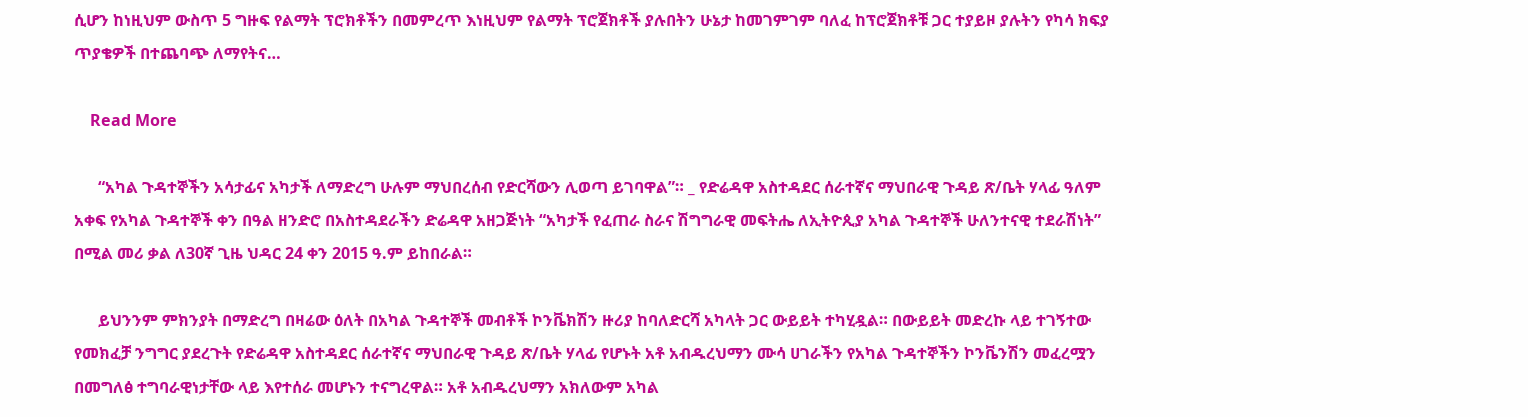ሲሆን ከነዚህም ውስጥ 5 ግዙፍ የልማት ፕሮክቶችን በመምረጥ እነዚህም የልማት ፕሮጀክቶች ያሉበትን ሁኔታ ከመገምገም ባለፈ ከፕሮጀክቶቹ ጋር ተያይዞ ያሉትን የካሳ ክፍያ ጥያቄዎች በተጨባጭ ለማየትና…

    Read More

      “አካል ጉዳተኞችን አሳታፊና አካታች ለማድረግ ሁሉም ማህበረሰብ የድርሻውን ሊወጣ ይገባዋል”። _ የድሬዳዋ አስተዳደር ሰራተኛና ማህበራዊ ጉዳይ ጽ/ቤት ሃላፊ ዓለም አቀፍ የአካል ጉዳተኞች ቀን በዓል ዘንድሮ በአስተዳደራችን ድሬዳዋ አዘጋጅነት “አካታች የፈጠራ ስራና ሽግግራዊ መፍትሔ ለኢትዮጲያ አካል ጉዳተኞች ሁለንተናዊ ተደራሽነት” በሚል መሪ ቃል ለ30ኛ ጊዜ ህዳር 24 ቀን 2015 ዓ.ም ይከበራል።

      ይህንንም ምክንያት በማድረግ በዛሬው ዕለት በአካል ጉዳተኞች መብቶች ኮንቬክሽን ዙሪያ ከባለድርሻ አካላት ጋር ውይይት ተካሂዷል። በውይይት መድረኩ ላይ ተገኝተው የመክፈቻ ንግግር ያደረጉት የድሬዳዋ አስተዳደር ሰራተኛና ማህበራዊ ጉዳይ ጽ/ቤት ሃላፊ የሆኑት አቶ አብዱረህማን ሙሳ ሀገራችን የአካል ጉዳተኞችን ኮንቬንሽን መፈረሟን በመግለፅ ተግባራዊነታቸው ላይ እየተሰራ መሆኑን ተናግረዋል። አቶ አብዱረህማን አክለውም አካል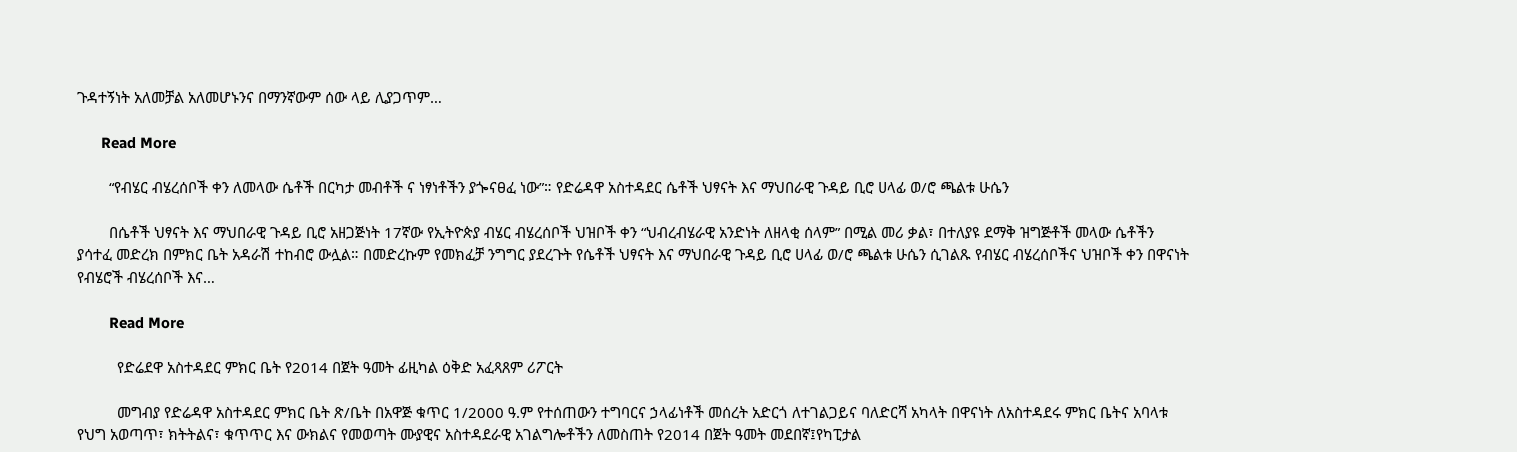ጉዳተኝነት አለመቻል አለመሆኑንና በማንኛውም ሰው ላይ ሊያጋጥም…

      Read More

        “የብሄር ብሄረሰቦች ቀን ለመላው ሴቶች በርካታ መብቶች ና ነፃነቶችን ያጐናፀፈ ነው”። የድሬዳዋ አስተዳደር ሴቶች ህፃናት እና ማህበራዊ ጉዳይ ቢሮ ሀላፊ ወ/ሮ ጫልቱ ሁሴን

        በሴቶች ህፃናት እና ማህበራዊ ጉዳይ ቢሮ አዘጋጅነት 17ኛው የኢትዮጵያ ብሄር ብሄረሰቦች ህዝቦች ቀን “ህብረብሄራዊ አንድነት ለዘላቂ ሰላም” በሚል መሪ ቃል፣ በተለያዩ ደማቅ ዝግጅቶች መላው ሴቶችን ያሳተፈ መድረክ በምክር ቤት አዳራሽ ተከብሮ ውሏል። በመድረኩም የመክፈቻ ንግግር ያደረጉት የሴቶች ህፃናት እና ማህበራዊ ጉዳይ ቢሮ ሀላፊ ወ/ሮ ጫልቱ ሁሴን ሲገልጹ የብሄር ብሄረሰቦችና ህዝቦች ቀን በዋናነት የብሄሮች ብሄረሰቦች እና…

        Read More

          የድሬደዋ አስተዳደር ምክር ቤት የ2014 በጀት ዓመት ፊዚካል ዕቅድ አፈጻጸም ሪፖርት

          መግብያ የድሬዳዋ አስተዳደር ምክር ቤት ጽ/ቤት በአዋጅ ቁጥር 1/2000 ዓ.ም የተሰጠውን ተግባርና ኃላፊነቶች መሰረት አድርጎ ለተገልጋይና ባለድርሻ አካላት በዋናነት ለአስተዳደሩ ምክር ቤትና አባላቱ የህግ አወጣጥ፣ ክትትልና፣ ቁጥጥር እና ውክልና የመወጣት ሙያዊና አስተዳደራዊ አገልግሎቶችን ለመስጠት የ2014 በጀት ዓመት መደበኛ፤የካፒታል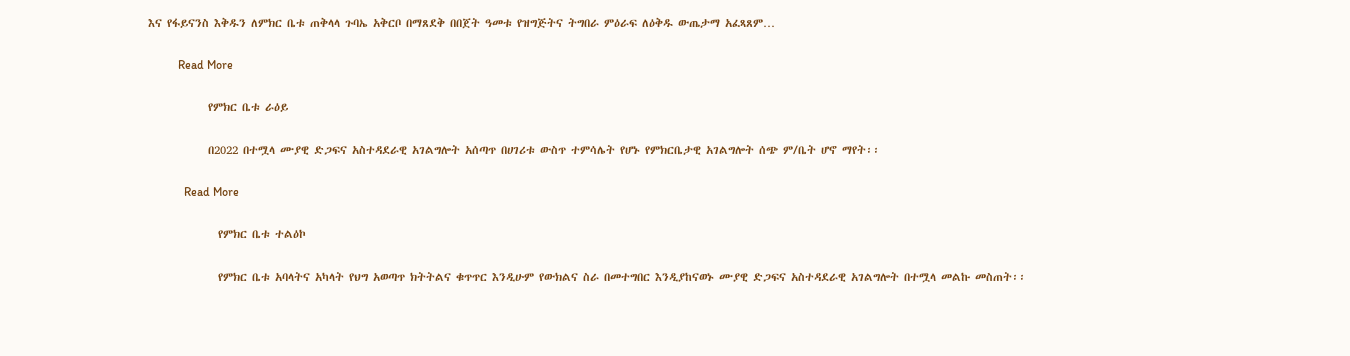እና የፋይናንስ እቅዱን ለምክር ቤቱ ጠቅላላ ጉባኤ አቅርቦ በማጸደቅ በበጀት ዓመቱ የዝግጅትና ትግበራ ምዕራፍ ለዕቅዱ ውጤታማ አፈጻጸም…

          Read More

            የምክር ቤቱ ራዕይ

            በ2022 በተሟላ ሙያዊ ድጋፍና አስተዳደራዊ አገልግሎት አሰጣጥ በሀገሪቱ ውስጥ ተምሳሌት የሆኑ የምክርቤታዊ አገልግሎት ሰጭ ም/ቤት ሆኖ ማየት፡፡

            Read More

              የምክር ቤቱ ተልዕኮ

              የምክር ቤቱ አባላትና አካላት የህግ አወጣጥ ክትትልና ቁጥጥር እንዲሁም የውክልና ስራ በመተግበር እንዲያከናወኑ ሙያዊ ድጋፍና አስተዳደራዊ አገልግሎት በተሟላ መልኩ መስጠት፡፡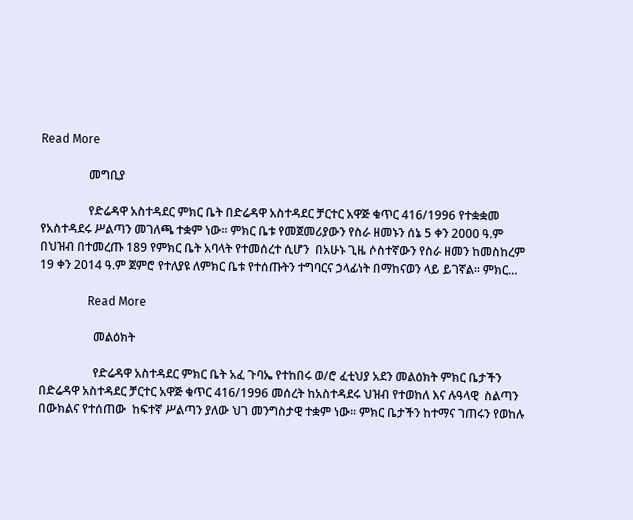Read More

                መግቢያ

                የድሬዳዋ አስተዳደር ምክር ቤት በድሬዳዋ አስተዳደር ቻርተር አዋጅ ቁጥር 416/1996 የተቋቋመ የአስተዳደሩ ሥልጣን መገለጫ ተቋም ነው፡፡ ምክር ቤቱ የመጀመሪያውን የስራ ዘመኑን ሰኔ 5 ቀን 2000 ዓ.ም በህዝብ በተመረጡ 189 የምክር ቤት አባላት የተመሰረተ ሲሆን  በአሁኑ ጊዜ ሶስተኛውን የስራ ዘመን ከመስከረም 19 ቀን 2014 ዓ.ም ጀምሮ የተለያዩ ለምክር ቤቱ የተሰጡትን ተግባርና ኃላፊነት በማከናወን ላይ ይገኛል፡፡ ምክር…

                Read More

                  መልዕክት

                  የድሬዳዋ አስተዳደር ምክር ቤት አፈ ጉባኤ የተከበሩ ወ/ሮ ፈቲህያ አደን መልዕክት ምክር ቤታችን በድሬዳዋ አስተዳደር ቻርተር አዋጅ ቁጥር 416/1996 መሰረት ከአስተዳደሩ ህዝብ የተወከለ እና ሉዓላዊ  ስልጣን  በውክልና የተሰጠው  ከፍተኛ ሥልጣን ያለው ህገ መንግስታዊ ተቋም ነው፡፡ ምክር ቤታችን ከተማና ገጠሩን የወከሉ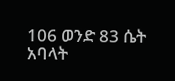106 ወንድ 83 ሴት አባላት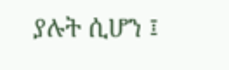ያሉት ሲሆን ፤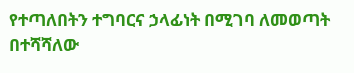የተጣለበትን ተግባርና ኃላፊነት በሚገባ ለመወጣት በተሻሻለው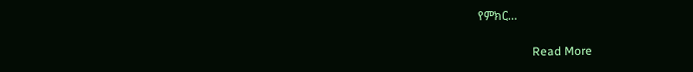የምክር…

                  Read More